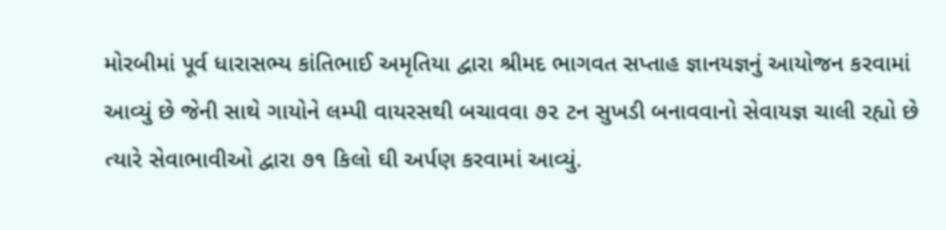મોરબીમાં પૂર્વ ધારાસભ્ય કાંતિભાઈ અમૃતિયા દ્વારા શ્રીમદ ભાગવત સપ્તાહ જ્ઞાનયજ્ઞનું આયોજન કરવામાં આવ્યું છે જેની સાથે ગાયોને લમ્પી વાયરસથી બચાવવા ૭૨ ટન સુખડી બનાવવાનો સેવાયજ્ઞ ચાલી રહ્યો છે ત્યારે સેવાભાવીઓ દ્વારા ૭૧ કિલો ઘી અર્પણ કરવામાં આવ્યું.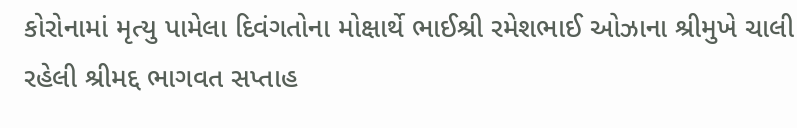કોરોનામાં મૃત્યુ પામેલા દિવંગતોના મોક્ષાર્થે ભાઈશ્રી રમેશભાઈ ઓઝાના શ્રીમુખે ચાલી રહેલી શ્રીમદ્દ ભાગવત સપ્તાહ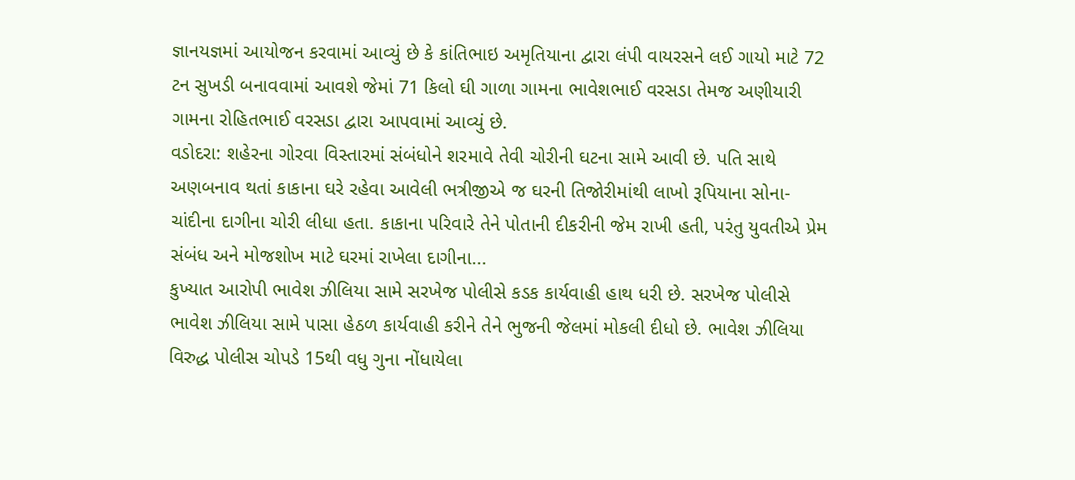જ્ઞાનયજ્ઞમાં આયોજન કરવામાં આવ્યું છે કે કાંતિભાઇ અમૃતિયાના દ્વારા લંપી વાયરસને લઈ ગાયો માટે 72 ટન સુખડી બનાવવામાં આવશે જેમાં 71 કિલો ઘી ગાળા ગામના ભાવેશભાઈ વરસડા તેમજ અણીયારી ગામના રોહિતભાઈ વરસડા દ્વારા આપવામાં આવ્યું છે.
વડોદરા: શહેરના ગોરવા વિસ્તારમાં સંબંધોને શરમાવે તેવી ચોરીની ઘટના સામે આવી છે. પતિ સાથે અણબનાવ થતાં કાકાના ઘરે રહેવા આવેલી ભત્રીજીએ જ ઘરની તિજોરીમાંથી લાખો રૂપિયાના સોના-ચાંદીના દાગીના ચોરી લીધા હતા. કાકાના પરિવારે તેને પોતાની દીકરીની જેમ રાખી હતી, પરંતુ યુવતીએ પ્રેમ સંબંધ અને મોજશોખ માટે ઘરમાં રાખેલા દાગીના...
કુખ્યાત આરોપી ભાવેશ ઝીલિયા સામે સરખેજ પોલીસે કડક કાર્યવાહી હાથ ધરી છે. સરખેજ પોલીસે ભાવેશ ઝીલિયા સામે પાસા હેઠળ કાર્યવાહી કરીને તેને ભુજની જેલમાં મોકલી દીધો છે. ભાવેશ ઝીલિયા વિરુદ્ધ પોલીસ ચોપડે 15થી વધુ ગુના નોંધાયેલા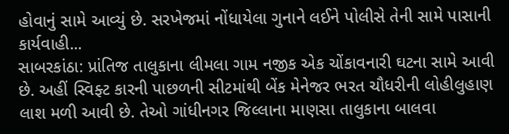હોવાનું સામે આવ્યું છે. સરખેજમાં નોંધાયેલા ગુનાને લઈને પોલીસે તેની સામે પાસાની કાર્યવાહી...
સાબરકાંઠા: પ્રાંતિજ તાલુકાના લીમલા ગામ નજીક એક ચોંકાવનારી ઘટના સામે આવી છે. અહીં સ્વિફ્ટ કારની પાછળની સીટમાંથી બેંક મેનેજર ભરત ચૌધરીની લોહીલુહાણ લાશ મળી આવી છે. તેઓ ગાંધીનગર જિલ્લાના માણસા તાલુકાના બાલવા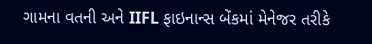ગામના વતની અને IIFL ફાઇનાન્સ બેંકમાં મેનેજર તરીકે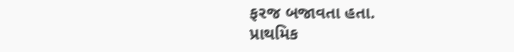ફરજ બજાવતા હતા.
પ્રાથમિક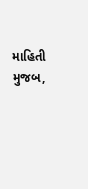માહિતી મુજબ,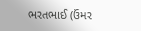ભરતભાઈ (ઉંમર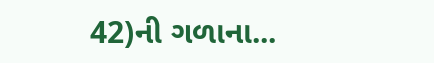42)ની ગળાના...